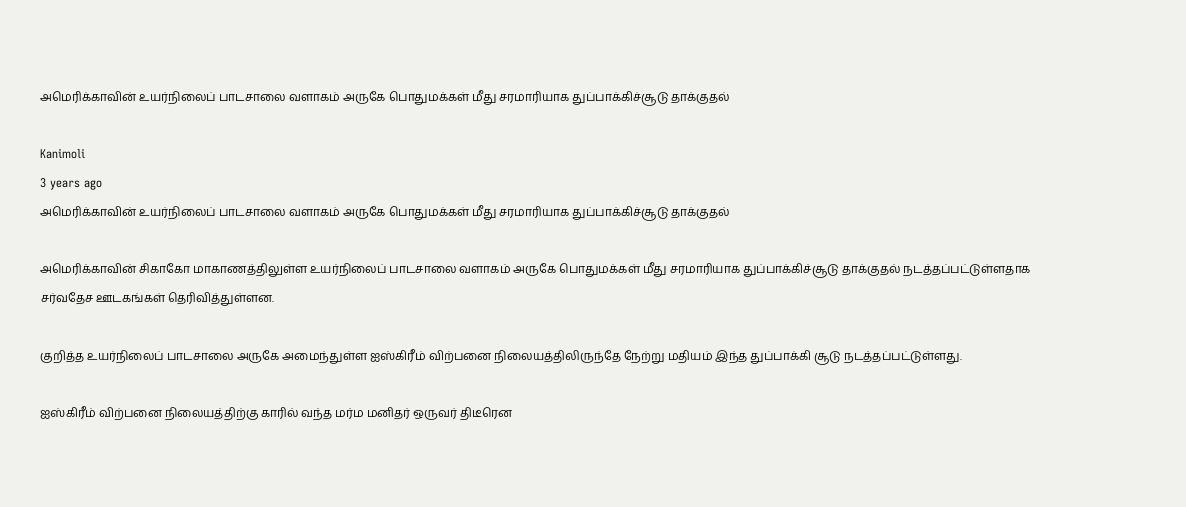அமெரிக்காவின் உயர்நிலைப் பாடசாலை வளாகம் அருகே பொதுமக்கள் மீது சரமாரியாக துப்பாக்கிச்சூடு தாக்குதல்

Kanimoli
3 years ago
அமெரிக்காவின் உயர்நிலைப் பாடசாலை வளாகம் அருகே பொதுமக்கள் மீது சரமாரியாக துப்பாக்கிச்சூடு தாக்குதல்

அமெரிக்காவின் சிகாகோ மாகாணத்திலுள்ள உயர்நிலைப் பாடசாலை வளாகம் அருகே பொதுமக்கள் மீது சரமாரியாக துப்பாக்கிச்சூடு தாக்குதல் நடத்தப்பட்டுள்ளதாக சர்வதேச ஊடகங்கள் தெரிவித்துள்ளன.

குறித்த உயர்நிலைப் பாடசாலை அருகே அமைந்துள்ள ஐஸ்கிரீம் விற்பனை நிலையத்திலிருந்தே நேற்று மதியம் இந்த துப்பாக்கி சூடு நடத்தப்பட்டுள்ளது.

ஐஸ்கிரீம் விற்பனை நிலையத்திற்கு காரில் வந்த மர்ம மனிதர் ஒருவர் திடீரென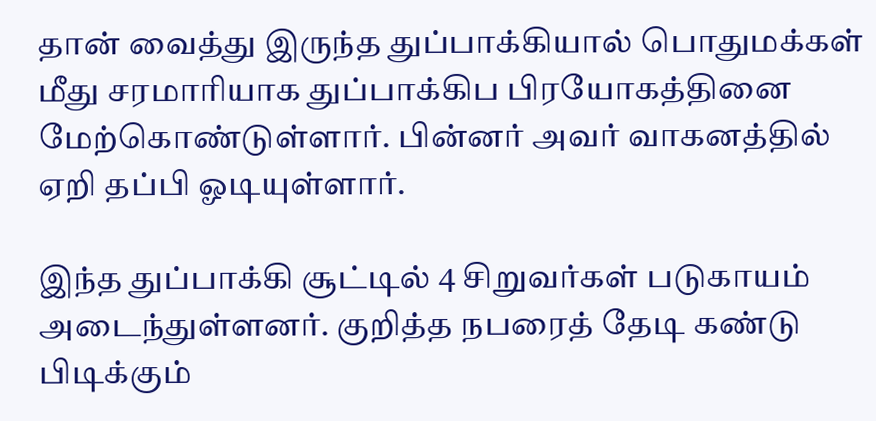தான் வைத்து இருந்த துப்பாக்கியால் பொதுமக்கள் மீது சரமாரியாக துப்பாக்கிப பிரயோகத்தினை மேற்கொண்டுள்ளார். பின்னர் அவர் வாகனத்தில் ஏறி தப்பி ஓடியுள்ளார்.

இந்த துப்பாக்கி சூட்டில் 4 சிறுவர்கள் படுகாயம் அடைந்துள்ளனர். குறித்த நபரைத் தேடி கண்டு பிடிக்கும்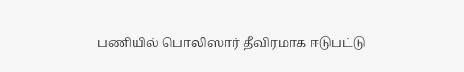பணியில் பொலிஸார் தீவிரமாக ஈடுபட்டு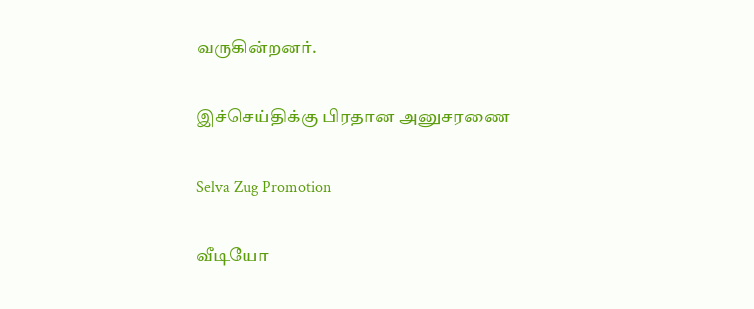வருகின்றனர்.

இச்செய்திக்கு பிரதான அனுசரணை

Selva Zug Promotion

வீடியோ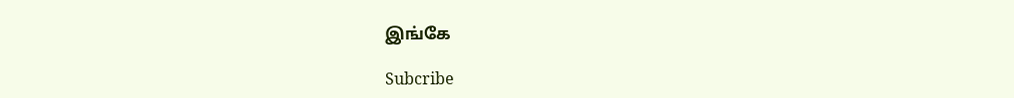இங்கே

Subcribe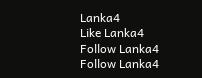Lanka4
Like Lanka4
Follow Lanka4
Follow Lanka4